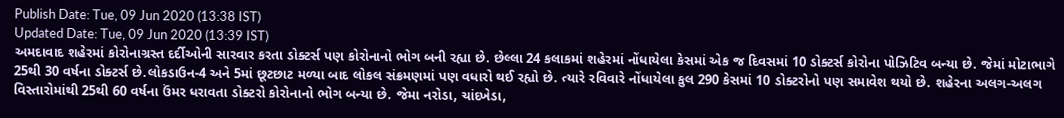Publish Date: Tue, 09 Jun 2020 (13:38 IST)
Updated Date: Tue, 09 Jun 2020 (13:39 IST)
અમદાવાદ શહેરમાં કોરોનાગ્રસ્ત દર્દીઓની સારવાર કરતા ડોક્ટર્સ પણ કોરોનાનો ભોગ બની રહ્યા છે. છેલ્લા 24 કલાકમાં શહેરમાં નોંધાયેલા કેસમાં એક જ દિવસમાં 10 ડોક્ટર્સ કોરોના પોઝિટિવ બન્યા છે. જેમાં મોટાભાગે 25થી 30 વર્ષના ડોક્ટર્સ છે.લોકડાઉન-4 અને 5માં છૂટછાટ મળ્યા બાદ લોકલ સંક્રમણમાં પણ વધારો થઈ રહ્યો છે. ત્યારે રવિવારે નોંધાયેલા કુલ 290 કેસમાં 10 ડોક્ટરોનો પણ સમાવેશ થયો છે. શહેરના અલગ-અલગ વિસ્તારોમાંથી 25થી 60 વર્ષના ઉંમર ધરાવતા ડોક્ટરો કોરોનાનો ભોગ બન્યા છે. જેમા નરોડા, ચાંદખેડા,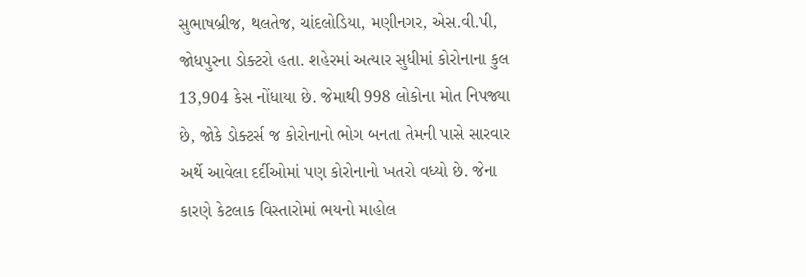સુભાષબ્રીજ, થલતેજ, ચાંદલોડિયા, મણીનગર, એસ.વી.પી, જોધપુરના ડોક્ટરો હતા. શહેરમાં અત્યાર સુધીમાં કોરોનાના કુલ 13,904 કેસ નોંધાયા છે. જેમાથી 998 લોકોના મોત નિપજ્યા છે, જોકે ડોક્ટર્સ જ કોરોનાનો ભોગ બનતા તેમની પાસે સારવાર અર્થે આવેલા દર્દીઓમાં પણ કોરોનાનો ખતરો વધ્યો છે. જેના કારણે કેટલાક વિસ્તારોમાં ભયનો માહોલ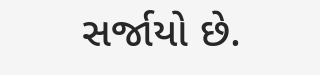સર્જાયો છે.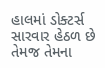હાલમાં ડોક્ટર્સ સારવાર હેઠળ છે તેમજ તેમના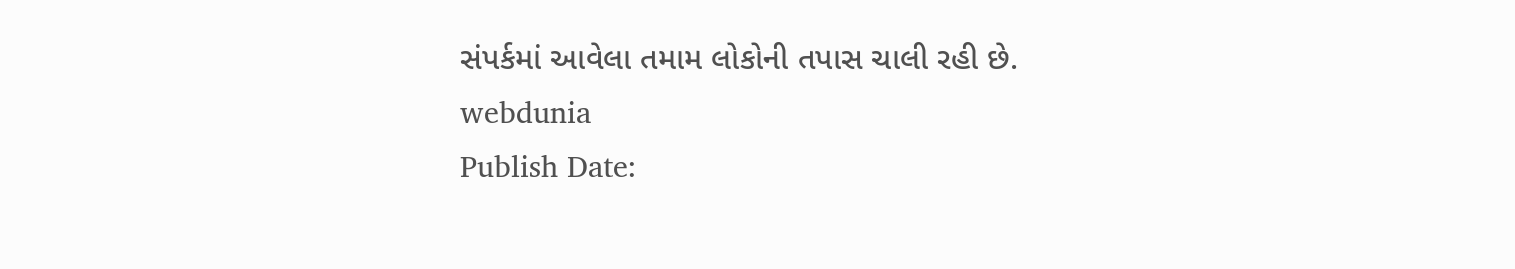સંપર્કમાં આવેલા તમામ લોકોની તપાસ ચાલી રહી છે.
webdunia
Publish Date: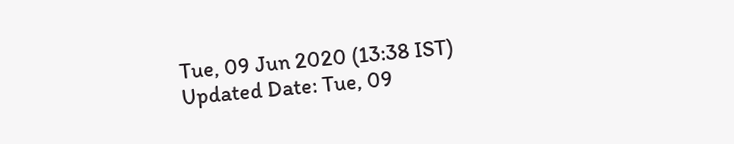Tue, 09 Jun 2020 (13:38 IST)
Updated Date: Tue, 09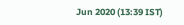Jun 2020 (13:39 IST)